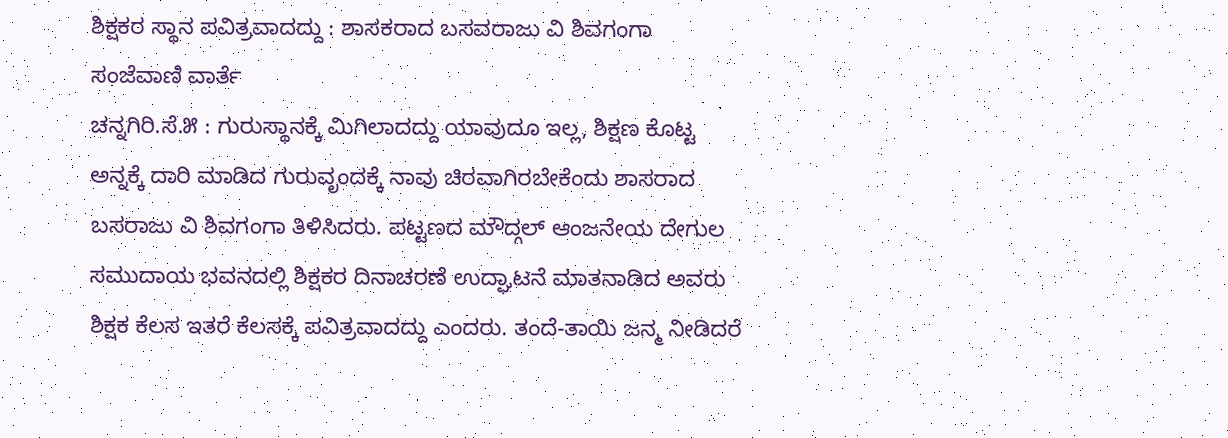ಶಿಕ್ಷಕರ ಸ್ಥಾನ ಪವಿತ್ರವಾದದ್ದು : ಶಾಸಕರಾದ ಬಸವರಾಜು ವಿ ಶಿವಗಂಗಾ
ಸಂಜೆವಾಣಿ ವಾರ್ತೆ
ಚನ್ನಗಿರಿ.ಸೆ.೫ : ಗುರುಸ್ಥಾನಕ್ಕೆ ಮಿಗಿಲಾದದ್ದು ಯಾವುದೂ ಇಲ್ಲ, ಶಿಕ್ಷಣ ಕೊಟ್ಟ ಅನ್ನಕ್ಕೆ ದಾರಿ ಮಾಡಿದ ಗುರುವೃಂದಕ್ಕೆ ನಾವು ಚಿರವಾಗಿರಬೇಕೆಂದು ಶಾಸರಾದ ಬಸರಾಜು ವಿ ಶಿವಗಂಗಾ ತಿಳಿಸಿದರು. ಪಟ್ಟಣದ ಮೌದ್ಗಲ್ ಆಂಜನೇಯ ದೇಗುಲ ಸಮುದಾಯ ಭವನದಲ್ಲಿ ಶಿಕ್ಷಕರ ದಿನಾಚರಣೆ ಉದ್ಘಾಟನೆ ಮಾತನಾಡಿದ ಅವರು ಶಿಕ್ಷಕ ಕೆಲಸ ಇತರೆ ಕೆಲಸಕ್ಕೆ ಪವಿತ್ರವಾದದ್ದು ಎಂದರು. ತಂದೆ-ತಾಯಿ ಜನ್ಮ ನೀಡಿದರೆ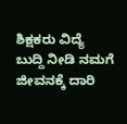ಶಿಕ್ಷಕರು ವಿದ್ಯೆ ಬುದ್ದಿ ನೀಡಿ ನಮಗೆ ಜೀವನಕ್ಕೆ ದಾರಿ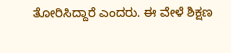ತೋರಿಸಿದ್ದಾರೆ ಎಂದರು. ಈ ವೇಳೆ ಶಿಕ್ಷಣ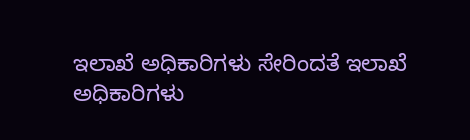ಇಲಾಖೆ ಅಧಿಕಾರಿಗಳು ಸೇರಿಂದತೆ ಇಲಾಖೆ ಅಧಿಕಾರಿಗಳು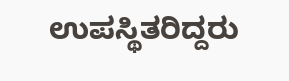ಉಪಸ್ಥಿತರಿದ್ದರು